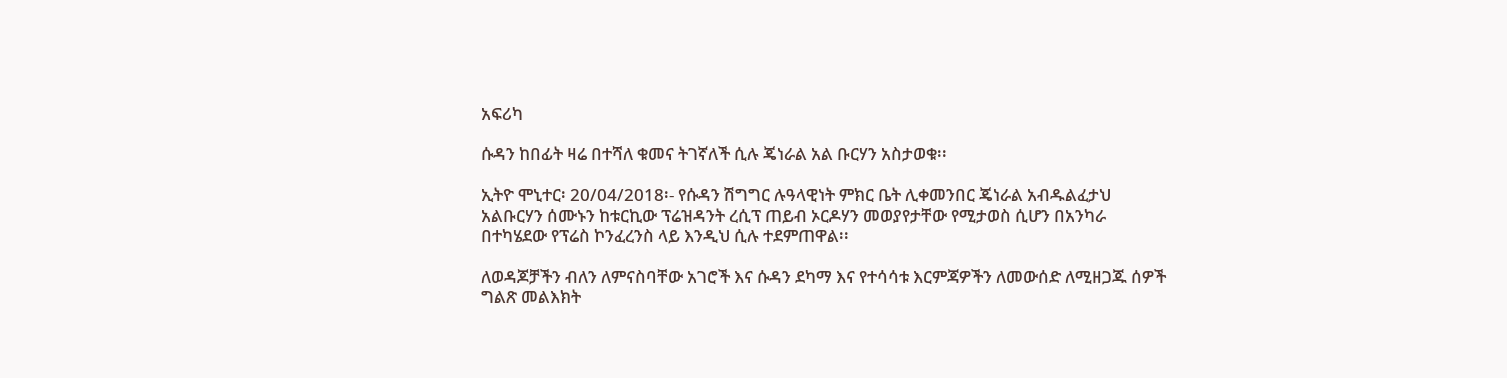አፍሪካ

ሱዳን ከበፊት ዛሬ በተሻለ ቁመና ትገኛለች ሲሉ ጄነራል አል ቡርሃን አስታወቁ፡፡

ኢትዮ ሞኒተር፡ 20/04/2018፡- የሱዳን ሽግግር ሉዓላዊነት ምክር ቤት ሊቀመንበር ጄነራል አብዱልፈታህ አልቡርሃን ሰሙኑን ከቱርኪው ፕሬዝዳንት ረሲፕ ጠይብ ኦርዶሃን መወያየታቸው የሚታወስ ሲሆን በአንካራ በተካሄደው የፕሬስ ኮንፈረንስ ላይ እንዲህ ሲሉ ተደምጠዋል፡፡

ለወዳጆቻችን ብለን ለምናስባቸው አገሮች እና ሱዳን ደካማ እና የተሳሳቱ እርምጃዎችን ለመውሰድ ለሚዘጋጁ ሰዎች ግልጽ መልእክት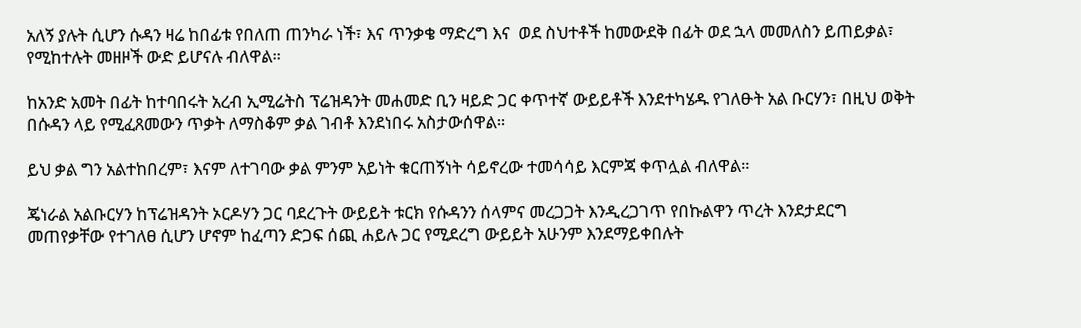አለኝ ያሉት ሲሆን ሱዳን ዛሬ ከበፊቱ የበለጠ ጠንካራ ነች፣ እና ጥንቃቄ ማድረግ እና  ወደ ስህተቶች ከመውደቅ በፊት ወደ ኋላ መመለስን ይጠይቃል፣ የሚከተሉት መዘዞች ውድ ይሆናሉ ብለዋል።

ከአንድ አመት በፊት ከተባበሩት አረብ ኢሚሬትስ ፕሬዝዳንት መሐመድ ቢን ዛይድ ጋር ቀጥተኛ ውይይቶች እንደተካሄዱ የገለፁት አል ቡርሃን፣ በዚህ ወቅት በሱዳን ላይ የሚፈጸመውን ጥቃት ለማስቆም ቃል ገብቶ እንደነበሩ አስታውሰዋል።

ይህ ቃል ግን አልተከበረም፣ እናም ለተገባው ቃል ምንም አይነት ቁርጠኝነት ሳይኖረው ተመሳሳይ እርምጃ ቀጥሏል ብለዋል።

ጄነራል አልቡርሃን ከፕሬዝዳንት ኦርዶሃን ጋር ባደረጉት ውይይት ቱርክ የሱዳንን ሰላምና መረጋጋት እንዲረጋገጥ የበኩልዋን ጥረት እንደታደርግ መጠየቃቸው የተገለፀ ሲሆን ሆኖም ከፈጣን ድጋፍ ሰጪ ሐይሉ ጋር የሚደረግ ውይይት አሁንም እንደማይቀበሉት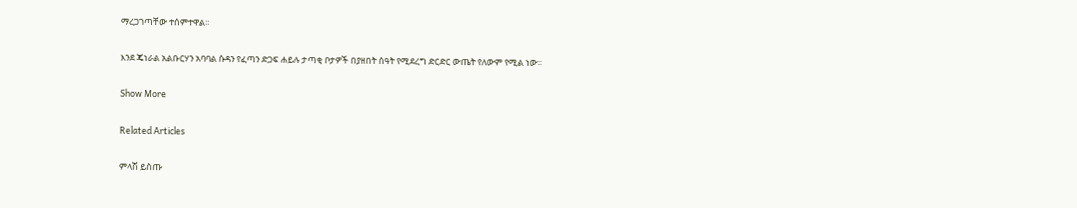ማረጋገጣቸው ተሰምተዋል፡፡

እንደ ጄነራል አልቡርሃን አባባል ሱዳን የፈጣን ድጋፍ ሐይሉ ታጣቂ ቦታዎች በያዘበት ሰዓት የሚደረግ ድርድር ውጤት የለውም የሚል ነው፡፡

Show More

Related Articles

ምላሽ ይስጡ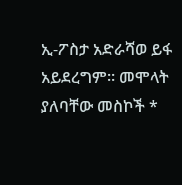ኢ-ፖስታ አድራሻወ ይፋ አይደረግም። መሞላት ያለባቸው መስኮች *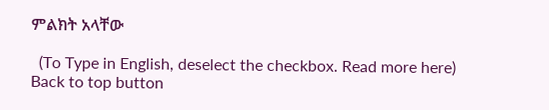ምልክት አላቸው

  (To Type in English, deselect the checkbox. Read more here)
Back to top button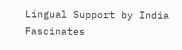Lingual Support by India Fascinates